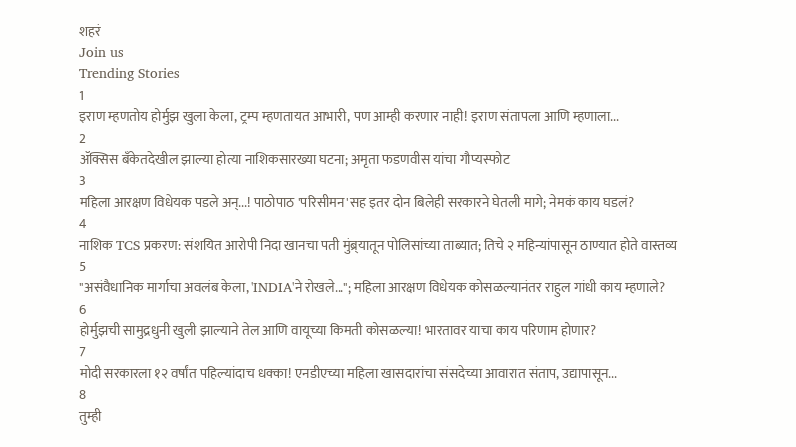शहरं
Join us
Trending Stories
1
इराण म्हणतोय होर्मुझ खुला केला, ट्रम्प म्हणतायत आभारी, पण आम्ही करणार नाही! इराण संतापला आणि म्हणाला...
2
ॲक्सिस बँकेतदेखील झाल्या होत्या नाशिकसारख्या घटना; अमृता फडणवीस यांचा गौप्यस्फोट
3
महिला आरक्षण विधेयक पडले अन्...! पाठोपाठ 'परिसीमन'सह इतर दोन बिलेही सरकारने घेतली मागे; नेमकं काय घडलं?
4
नाशिक TCS प्रकरण: संशयित आरोपी निदा खानचा पती मुंब्र्यातून पोलिसांच्या ताब्यात; तिचे २ महिन्यांपासून ठाण्यात होते वास्तव्य
5
"असंवैधानिक मार्गाचा अवलंब केला, 'INDIA'ने रोखले..."; महिला आरक्षण विधेयक कोसळल्यानंतर राहुल गांधी काय म्हणाले?
6
होर्मुझची सामुद्रधुनी खुली झाल्याने तेल आणि वायूच्या किमती कोसळल्या! भारतावर याचा काय परिणाम होणार?
7
मोदी सरकारला १२ वर्षांत पहिल्यांदाच धक्का! एनडीएच्या महिला खासदारांचा संसदेच्या आवारात संताप, उद्यापासून...
8
तुम्ही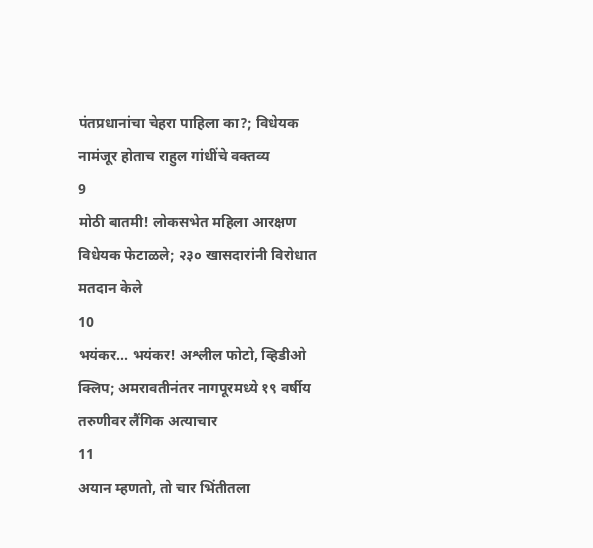पंतप्रधानांचा चेहरा पाहिला का?; विधेयक नामंजूर होताच राहुल गांधींचे वक्तव्य
9
मोठी बातमी! लोकसभेत महिला आरक्षण विधेयक फेटाळले; २३० खासदारांनी विरोधात मतदान केले
10
भयंकर... भयंकर! अश्लील फोटो, व्हिडीओ क्लिप; अमरावतीनंतर नागपूरमध्ये १९ वर्षीय तरुणीवर लैंगिक अत्याचार
11
अयान म्हणतो, तो चार भिंतीतला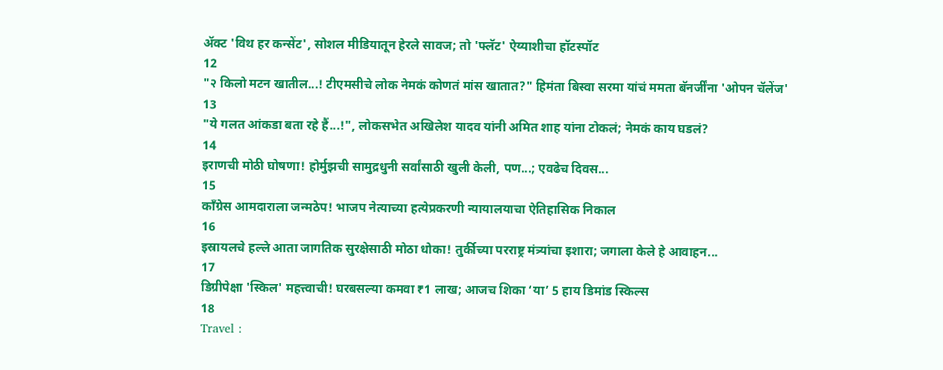अ‍ॅक्ट 'विथ हर कन्सेंट', सोशल मीडियातून हेरले सावज; तो 'फ्लॅट' ऐय्याशीचा हॉटस्पॉट
12
"२ किलो मटन खातील...! टीएमसीचे लोक नेमकं कोणतं मांस खातात?" हिमंता बिस्वा सरमा यांचं ममता बॅनर्जींना 'ओपन चॅलेंज'
13
"ये गलत आंकडा बता रहे हैं...!", लोकसभेत अखिलेश यादव यांनी अमित शाह यांना टोकलं; नेमकं काय घडलं?
14
इराणची मोठी घोषणा! होर्मुझची सामुद्रधुनी सर्वांसाठी खुली केली, पण...; एवढेच दिवस...
15
काँग्रेस आमदाराला जन्मठेप! भाजप नेत्याच्या हत्येप्रकरणी न्यायालयाचा ऐतिहासिक निकाल
16
इस्रायलचे हल्ले आता जागतिक सुरक्षेसाठी मोठा धोका! तुर्कीच्या परराष्ट्र मंत्र्यांचा इशारा; जगाला केले हे आवाहन...
17
डिग्रीपेक्षा 'स्किल' महत्त्वाची! घरबसल्या कमवा ₹1 लाख; आजच शिका ‘या’ 5 हाय डिमांड स्किल्स
18
Travel :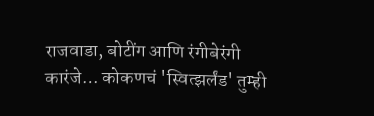राजवाडा, बोटींग आणि रंगीबेरंगी कारंजे… कोकणचं 'स्वित्झर्लंड' तुम्ही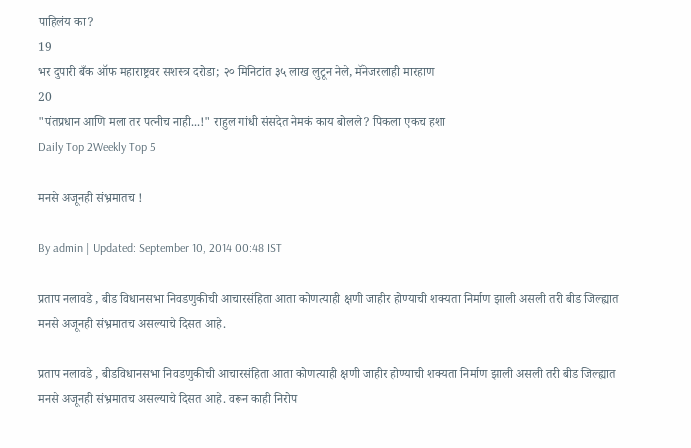पाहिलंय का?
19
भर दुपारी बँक ऑफ महाराष्ट्रवर सशस्त्र दरोडा; २० मिनिटांत ३५ लाख लुटून नेले, मॅनेजरलाही मारहाण
20
"पंतप्रधान आणि मला तर पत्नीच नाही...!" राहुल गांधी संसदेत नेमकं काय बोलले? पिकला एकच हशा
Daily Top 2Weekly Top 5

मनसे अजूनही संभ्रमातच !

By admin | Updated: September 10, 2014 00:48 IST

प्रताप नलावडे , बीड विधानसभा निवडणुकीची आचारसंहिता आता कोणत्याही क्षणी जाहीर होण्याची शक्यता निर्माण झाली असली तरी बीड जिल्ह्यात मनसे अजूनही संभ्रमातच असल्याचे दिसत आहे.

प्रताप नलावडे , बीडविधानसभा निवडणुकीची आचारसंहिता आता कोणत्याही क्षणी जाहीर होण्याची शक्यता निर्माण झाली असली तरी बीड जिल्ह्यात मनसे अजूनही संभ्रमातच असल्याचे दिसत आहे. वरून काही निरोप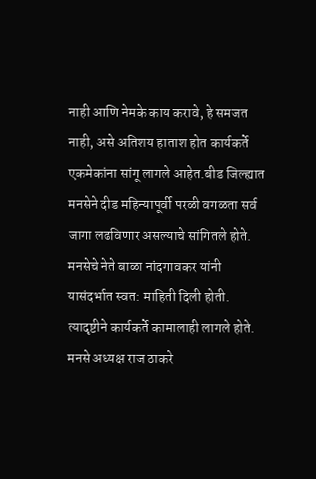नाही आणि नेमके काय करावे, हे समजत नाही, असे अतिशय हाताश होत कार्यकर्ते एकमेकांना सांगू लागले आहेत.बीड जिल्ह्यात मनसेने दीड महिन्यापूर्वी परळी वगळता सर्व जागा लढविणार असल्याचे सांगितले होते. मनसेचे नेते बाळा नांदगावकर यांनी यासंदर्भात स्वत: माहिती दिली होती. त्यादृष्टीने कार्यकर्ते कामालाही लागले होते. मनसे अध्यक्ष राज ठाकरे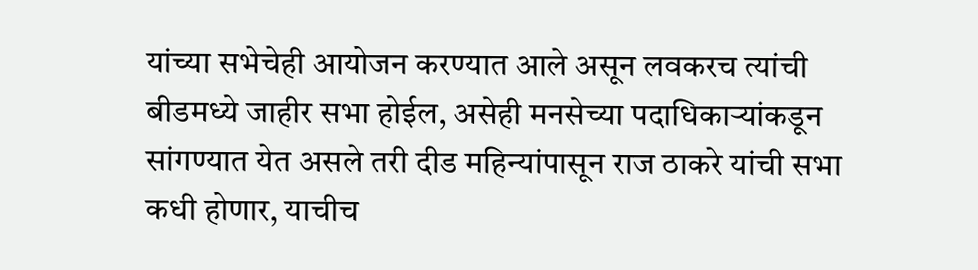यांच्या सभेचेही आयोजन करण्यात आले असून लवकरच त्यांची बीडमध्ये जाहीर सभा होईल, असेही मनसेच्या पदाधिकाऱ्यांकडून सांगण्यात येत असले तरी दीड महिन्यांपासून राज ठाकरे यांची सभा कधी होणार, याचीच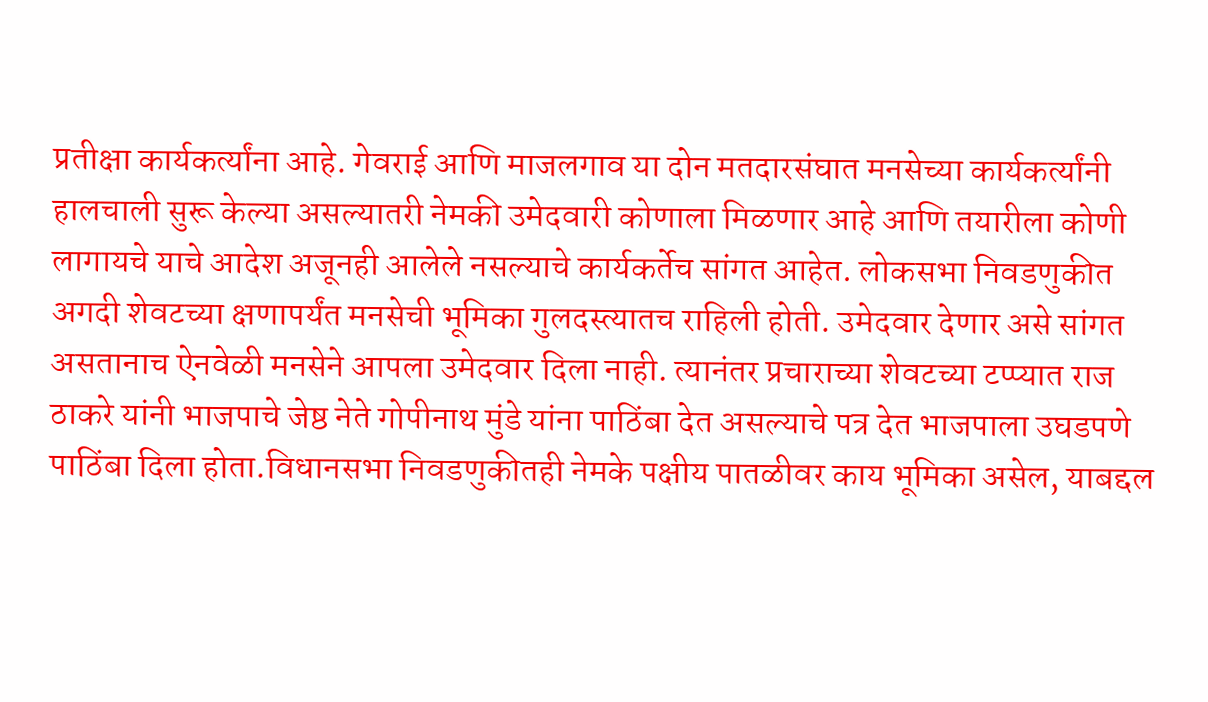प्रतीक्षा कार्यकर्त्यांना आहे. गेवराई आणि माजलगाव या दोन मतदारसंघात मनसेच्या कार्यकर्त्यांनी हालचाली सुरू केल्या असल्यातरी नेमकी उमेदवारी कोणाला मिळणार आहे आणि तयारीला कोणी लागायचे याचे आदेश अजूनही आलेले नसल्याचे कार्यकर्तेच सांगत आहेत. लोकसभा निवडणुकीत अगदी शेवटच्या क्षणापर्यंत मनसेची भूमिका गुलदस्त्यातच राहिली होती. उमेदवार देणार असे सांगत असतानाच ऐनवेळी मनसेने आपला उमेदवार दिला नाही. त्यानंतर प्रचाराच्या शेवटच्या टप्प्यात राज ठाकरे यांनी भाजपाचे जेष्ठ नेते गोपीनाथ मुंडे यांना पाठिंबा देत असल्याचे पत्र देत भाजपाला उघडपणे पाठिंबा दिला होता.विधानसभा निवडणुकीतही नेमके पक्षीय पातळीवर काय भूमिका असेल, याबद्दल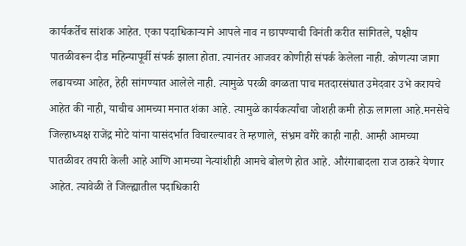कार्यकर्तेच सांशक आहेत. एका पदाधिकाऱ्याने आपले नाव न छापण्याची विनंती करीत सांगितले, पक्षीय पातळीवरून दीड महिन्यापूर्वी संपर्क झाला होता. त्यानंतर आजवर कोणीही संपर्क केलेला नाही. कोणत्या जागा लढायच्या आहेत, हेही सांगण्यात आलेले नाही. त्यामुळे परळी वगळता पाच मतदारसंघात उमेदवार उभे करायचे आहेत की नाही, याचीच आमच्या मनात शंका आहे. त्यामुळे कार्यकर्त्यांचा जोशही कमी होऊ लागला आहे.मनसेचे जिल्हाध्यक्ष राजेंद्र मोटे यांना यासंदर्भात विचारल्यावर ते म्हणाले, संभ्रम वगैरे काही नाही. आम्ही आमच्या पातळीवर तयारी केली आहे आणि आमच्या नेत्यांशीही आमचे बोलणे होत आहे. औरंगाबादला राज ठाकरे येणार आहेत. त्यावेळी ते जिल्ह्यातील पदाधिकारी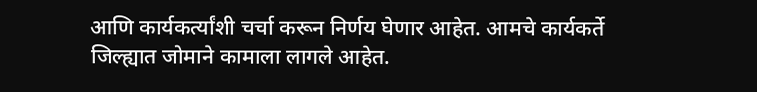आणि कार्यकर्त्यांशी चर्चा करून निर्णय घेणार आहेत. आमचे कार्यकर्ते जिल्ह्यात जोमाने कामाला लागले आहेत.